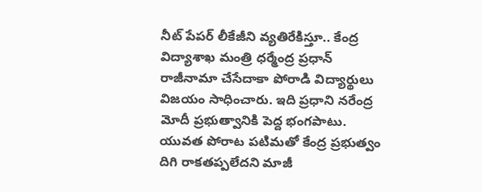నీట్ పేపర్ లీకేజీని వ్యతిరేకిస్తూ.. కేంద్ర విద్యాశాఖ మంత్రి ధర్మేంద్ర ప్రధాన్ రాజీనామా చేసేదాకా పోరాడి విద్యార్థులు విజయం సాధించారు. ఇది ప్రధాని నరేంద్ర మోదీ ప్రభుత్వానికి పెద్ద భంగపాటు.
యువత పోరాట పటిమతో కేంద్ర ప్రభుత్వం దిగి రాకతప్పలేదని మాజీ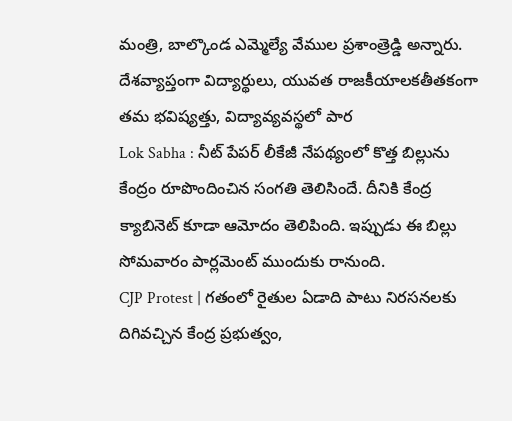మంత్రి, బాల్కొండ ఎమ్మెల్యే వేముల ప్రశాంత్రెడ్డి అన్నారు. దేశవ్యాప్తంగా విద్యార్థులు, యువత రాజకీయాలకతీతకంగా తమ భవిష్యత్తు, విద్యావ్యవస్థలో పార
Lok Sabha : నీట్ పేపర్ లీకేజీ నేపథ్యంలో కొత్త బిల్లును కేంద్రం రూపొందించిన సంగతి తెలిసిందే. దీనికి కేంద్ర క్యాబినెట్ కూడా ఆమోదం తెలిపింది. ఇప్పుడు ఈ బిల్లు సోమవారం పార్లమెంట్ ముందుకు రానుంది.
CJP Protest | గతంలో రైతుల ఏడాది పాటు నిరసనలకు దిగివచ్చిన కేంద్ర ప్రభుత్వం,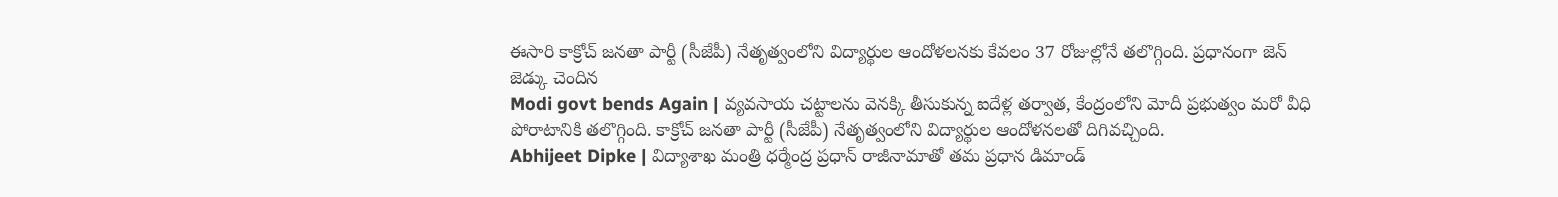ఈసారి కాక్రోచ్ జనతా పార్టీ (సీజేపీ) నేతృత్వంలోని విద్యార్థుల ఆందోళలనకు కేవలం 37 రోజుల్లోనే తలొగ్గింది. ప్రధానంగా జెన్ జెడ్కు చెందిన
Modi govt bends Again | వ్యవసాయ చట్టాలను వెనక్కి తీసుకున్న ఐదేళ్ల తర్వాత, కేంద్రంలోని మోదీ ప్రభుత్వం మరో వీధి పోరాటానికి తలొగ్గింది. కాక్రోచ్ జనతా పార్టీ (సీజేపీ) నేతృత్వంలోని విద్యార్థుల ఆందోళనలతో దిగివచ్చింది.
Abhijeet Dipke | విద్యాశాఖ మంత్రి ధర్మేంద్ర ప్రధాన్ రాజీనామాతో తమ ప్రధాన డిమాండ్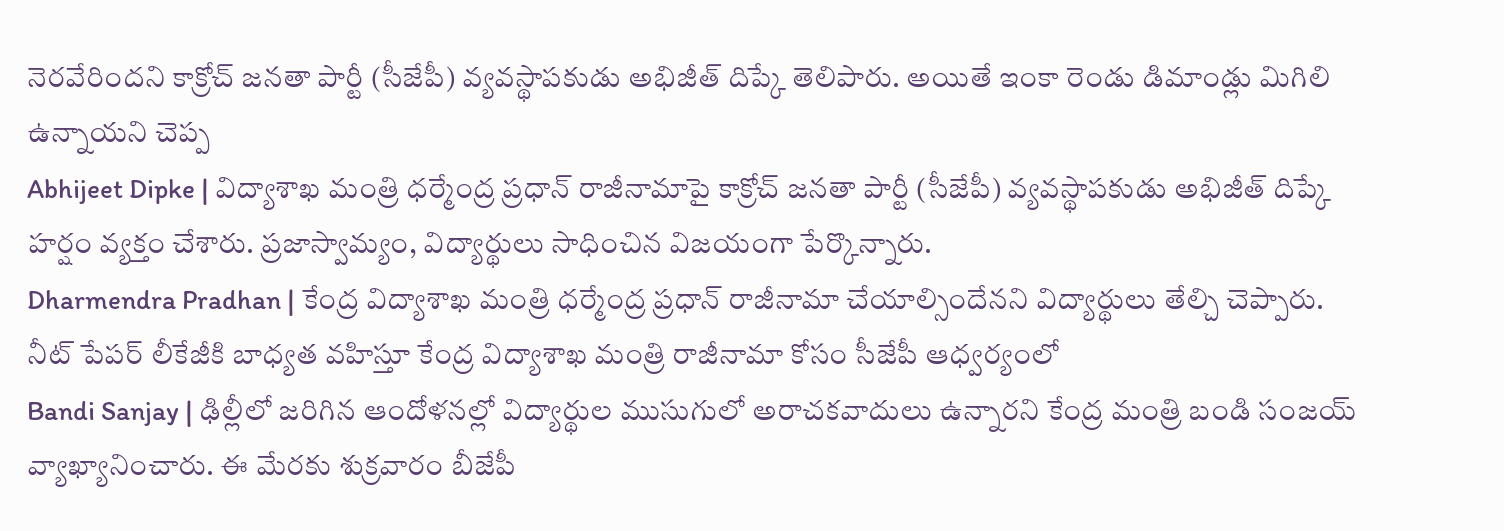నెరవేరిందని కాక్రోచ్ జనతా పార్టీ (సీజేపీ) వ్యవస్థాపకుడు అభిజీత్ దిప్కే తెలిపారు. అయితే ఇంకా రెండు డిమాండ్లు మిగిలి ఉన్నాయని చెప్ప
Abhijeet Dipke | విద్యాశాఖ మంత్రి ధర్మేంద్ర ప్రధాన్ రాజీనామాపై కాక్రోచ్ జనతా పార్టీ (సీజేపీ) వ్యవస్థాపకుడు అభిజీత్ దిప్కే హర్షం వ్యక్తం చేశారు. ప్రజాస్వామ్యం, విద్యార్థులు సాధించిన విజయంగా పేర్కొన్నారు.
Dharmendra Pradhan | కేంద్ర విద్యాశాఖ మంత్రి ధర్మేంద్ర ప్రధాన్ రాజీనామా చేయాల్సిందేనని విద్యార్థులు తేల్చి చెప్పారు. నీట్ పేపర్ లీకేజీకి బాధ్యత వహిస్తూ కేంద్ర విద్యాశాఖ మంత్రి రాజీనామా కోసం సీజేపీ ఆధ్వర్యంలో
Bandi Sanjay | ఢిల్లీలో జరిగిన ఆందోళనల్లో విద్యార్థుల ముసుగులో అరాచకవాదులు ఉన్నారని కేంద్ర మంత్రి బండి సంజయ్ వ్యాఖ్యానించారు. ఈ మేరకు శుక్రవారం బీజేపీ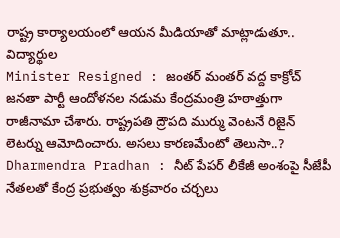రాష్ట్ర కార్యాలయంలో ఆయన మీడియాతో మాట్లాడుతూ.. విద్యార్థుల
Minister Resigned : జంతర్ మంతర్ వద్ద కాక్రోచ్ జనతా పార్టీ ఆందోళనల నడుమ కేంద్రమంత్రి హఠాత్తుగా రాజీనామా చేశారు. రాష్ట్రపతి ద్రౌపది ముర్ము వెంటనే రిజైన్ లెటర్ను ఆమోదించారు. అసలు కారణమేంటో తెలుసా..?
Dharmendra Pradhan : నీట్ పేపర్ లీకేజీ అంశంపై సీజేపీ నేతలతో కేంద్ర ప్రభుత్వం శుక్రవారం చర్చలు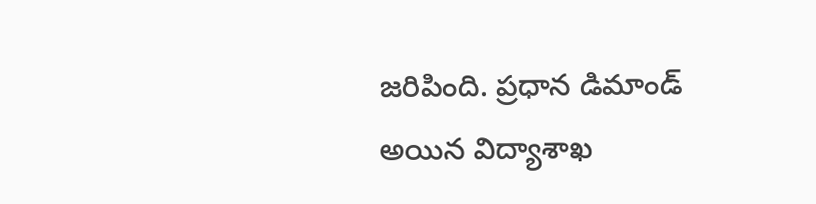జరిపింది. ప్రధాన డిమాండ్ అయిన విద్యాశాఖ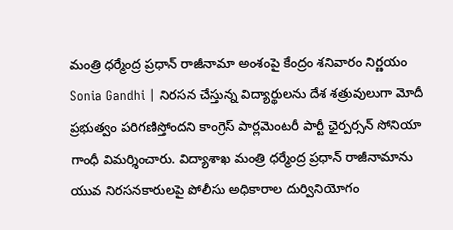మంత్రి ధర్మేంద్ర ప్రధాన్ రాజీనామా అంశంపై కేంద్రం శనివారం నిర్ణయం
Sonia Gandhi | నిరసన చేస్తున్న విద్యార్థులను దేశ శత్రువులుగా మోదీ ప్రభుత్వం పరిగణిస్తోందని కాంగ్రెస్ పార్లమెంటరీ పార్టీ ఛైర్పర్సన్ సోనియా గాంధీ విమర్శించారు. విద్యాశాఖ మంత్రి ధర్మేంద్ర ప్రధాన్ రాజీనామాను
యువ నిరసనకారులపై పోలీసు అధికారాల దుర్వినియోగం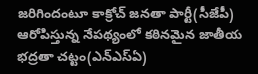జరిగిందంటూ కాక్రోచ్ జనతా పార్టీ(సీజేపీ) ఆరోపిస్తున్న నేపథ్యంలో కఠినమైన జాతీయ భద్రతా చట్టం(ఎన్ఎస్ఏ)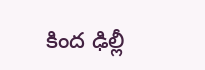కింద ఢిల్లీ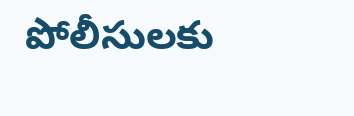పోలీసులకు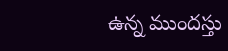ఉన్న ముందస్తు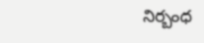నిర్బంధ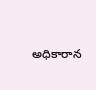అధికారాన